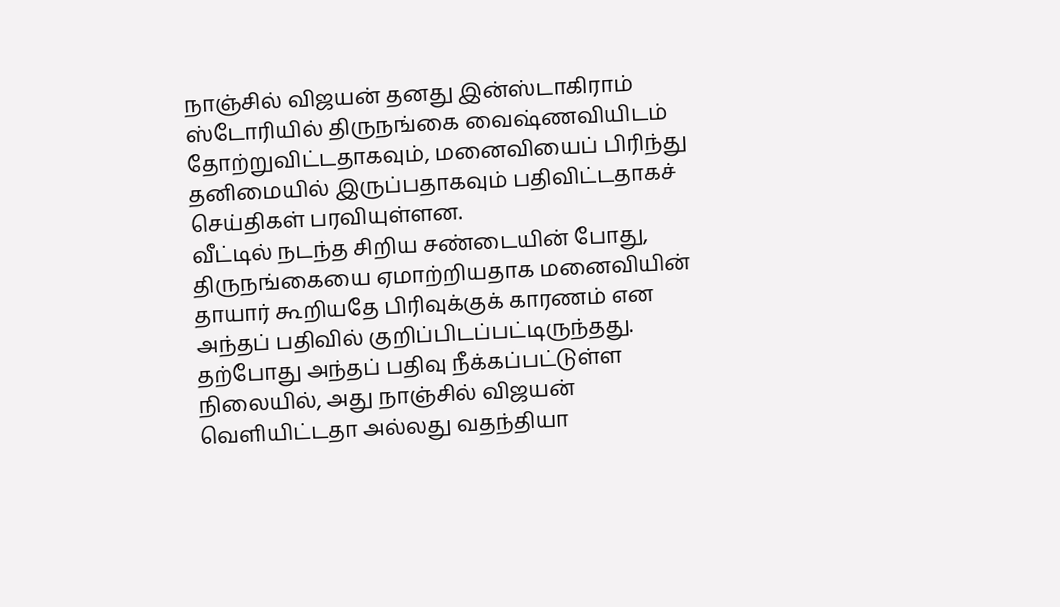நாஞ்சில் விஜயன் தனது இன்ஸ்டாகிராம் ஸ்டோரியில் திருநங்கை வைஷ்ணவியிடம் தோற்றுவிட்டதாகவும், மனைவியைப் பிரிந்து தனிமையில் இருப்பதாகவும் பதிவிட்டதாகச் செய்திகள் பரவியுள்ளன.
வீட்டில் நடந்த சிறிய சண்டையின் போது, திருநங்கையை ஏமாற்றியதாக மனைவியின் தாயார் கூறியதே பிரிவுக்குக் காரணம் என அந்தப் பதிவில் குறிப்பிடப்பட்டிருந்தது.
தற்போது அந்தப் பதிவு நீக்கப்பட்டுள்ள நிலையில், அது நாஞ்சில் விஜயன் வெளியிட்டதா அல்லது வதந்தியா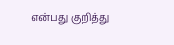என்பது குறித்து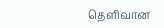தெளிவான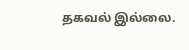தகவல் இல்லை.